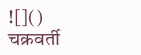![]()
चक्रवर्ती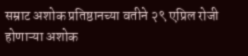सम्राट अशोक प्रतिष्ठानच्या वतीने २९ एप्रिल रोजी होणाऱ्या अशोक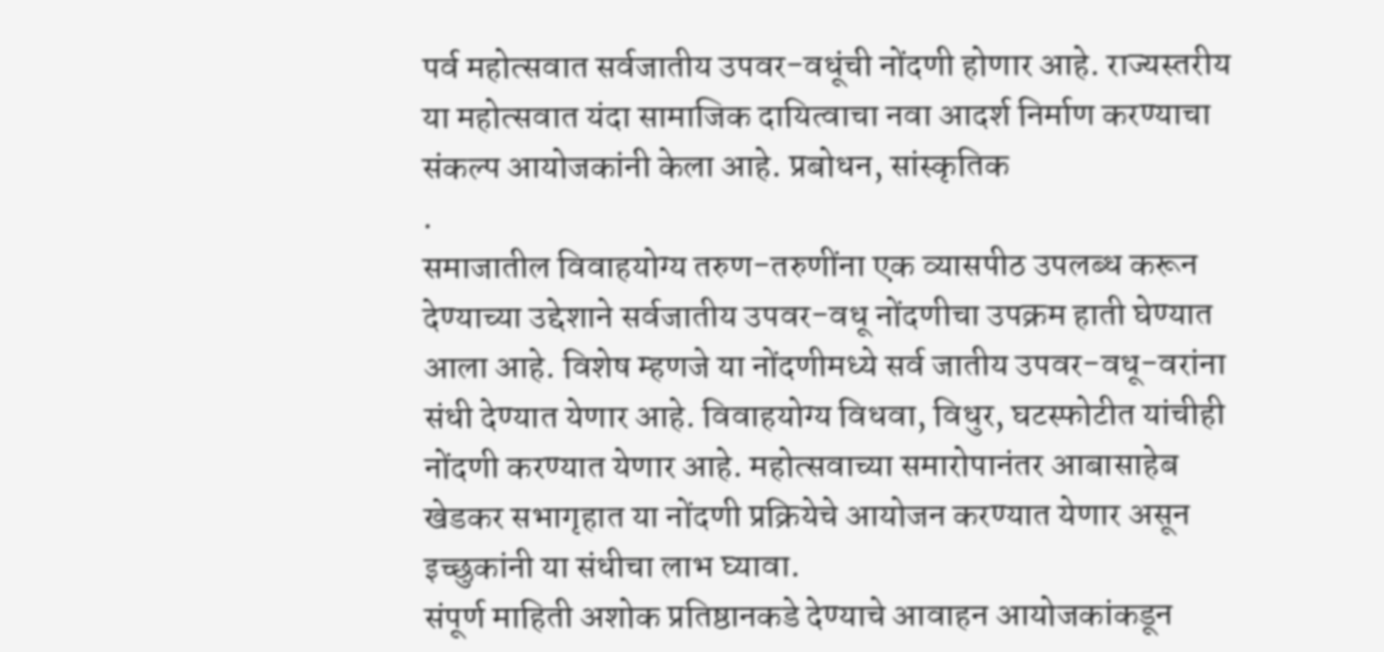पर्व महोत्सवात सर्वजातीय उपवर-वधूंची नोंदणी होणार आहे. राज्यस्तरीय या महोत्सवात यंदा सामाजिक दायित्वाचा नवा आदर्श निर्माण करण्याचा संकल्प आयोजकांनी केला आहे. प्रबोधन, सांस्कृतिक
.
समाजातील विवाहयोग्य तरुण-तरुणींना एक व्यासपीठ उपलब्ध करून देण्याच्या उद्देशाने सर्वजातीय उपवर-वधू नोंदणीचा उपक्रम हाती घेण्यात आला आहे. विशेष म्हणजे या नोंदणीमध्ये सर्व जातीय उपवर-वधू-वरांना संधी देण्यात येणार आहे. विवाहयोग्य विधवा, विधुर, घटस्फोटीत यांचीही नोंदणी करण्यात येणार आहे. महोत्सवाच्या समारोपानंतर आबासाहेब खेडकर सभागृहात या नोंदणी प्रक्रियेचे आयोजन करण्यात येणार असून इच्छुकांनी या संधीचा लाभ घ्यावा.
संपूर्ण माहिती अशोक प्रतिष्ठानकडे देण्याचे आवाहन आयोजकांकडून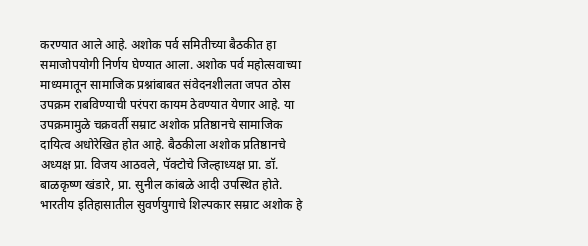करण्यात आले आहे. अशोक पर्व समितीच्या बैठकीत हा समाजोपयोगी निर्णय घेण्यात आला. अशोक पर्व महोत्सवाच्या माध्यमातून सामाजिक प्रश्नांबाबत संवेदनशीलता जपत ठोस उपक्रम राबविण्याची परंपरा कायम ठेवण्यात येणार आहे. या उपक्रमामुळे चक्रवर्ती सम्राट अशोक प्रतिष्ठानचे सामाजिक दायित्व अधोरेखित होत आहे. बैठकीला अशोक प्रतिष्ठानचे अध्यक्ष प्रा. विजय आठवले, पॅक्टोचे जिल्हाध्यक्ष प्रा. डॉ. बाळकृष्ण खंडारे, प्रा. सुनील कांबळे आदी उपस्थित होते. भारतीय इतिहासातील सुवर्णयुगाचे शिल्पकार सम्राट अशोक हे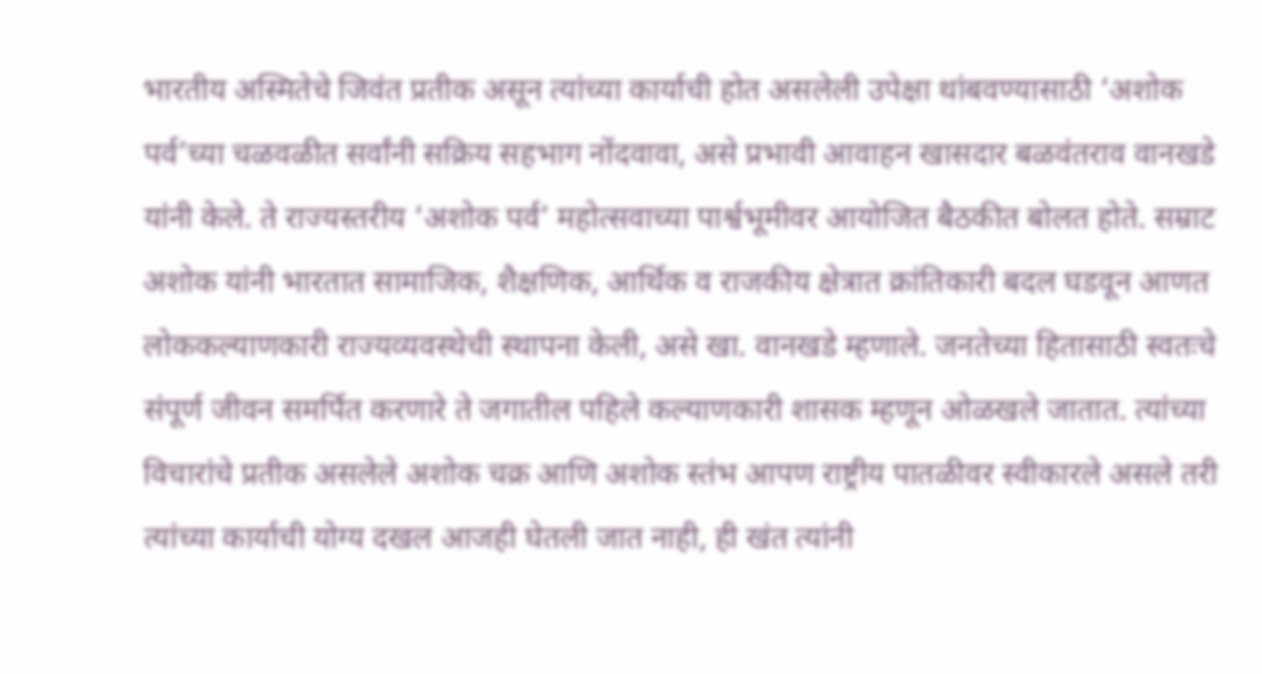भारतीय अस्मितेचे जिवंत प्रतीक असून त्यांच्या कार्याची होत असलेली उपेक्षा थांबवण्यासाठी ‘अशोक पर्व’च्या चळवळीत सर्वांनी सक्रिय सहभाग नोंदवावा, असे प्रभावी आवाहन खासदार बळवंतराव वानखडे यांनी केले. ते राज्यस्तरीय ‘अशोक पर्व’ महोत्सवाच्या पार्श्वभूमीवर आयोजित बैठकीत बोलत होते. सम्राट अशोक यांनी भारतात सामाजिक, शैक्षणिक, आर्थिक व राजकीय क्षेत्रात क्रांतिकारी बदल घडवून आणत लोककल्याणकारी राज्यव्यवस्थेची स्थापना केली, असे खा. वानखडे म्हणाले. जनतेच्या हितासाठी स्वतःचे संपूर्ण जीवन समर्पित करणारे ते जगातील पहिले कल्याणकारी शासक म्हणून ओळखले जातात. त्यांच्या विचारांचे प्रतीक असलेले अशोक चक्र आणि अशोक स्तंभ आपण राष्ट्रीय पातळीवर स्वीकारले असले तरी त्यांच्या कार्याची योग्य दखल आजही घेतली जात नाही, ही खंत त्यांनी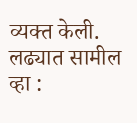व्यक्त केली.
लढ्यात सामील व्हा :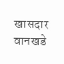खासदार वानखडे